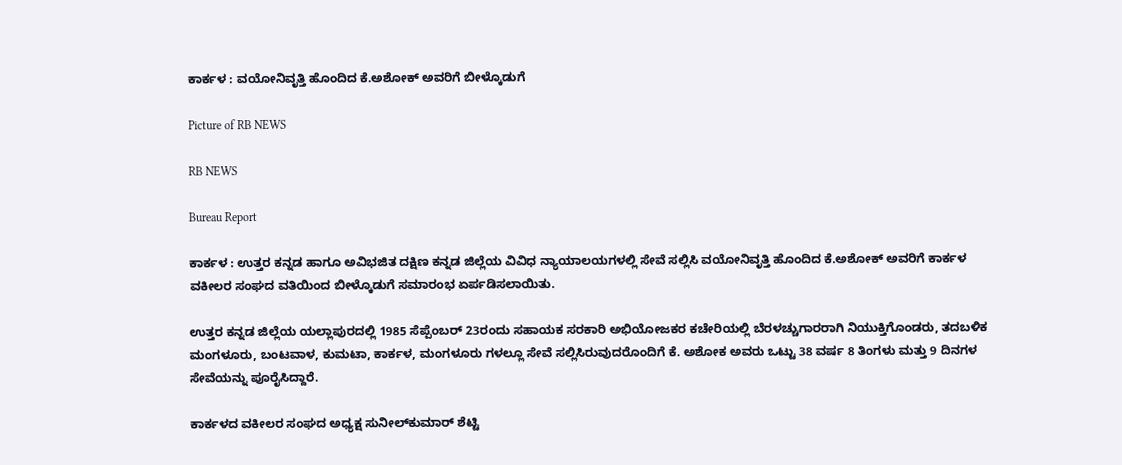ಕಾರ್ಕಳ : ವಯೋನಿವೃತ್ತಿ ಹೊಂದಿದ ಕೆ.ಅಶೋಕ್ ಅವರಿಗೆ ಬೀಳ್ಕೊಡುಗೆ

Picture of RB NEWS

RB NEWS

Bureau Report

ಕಾರ್ಕಳ : ಉತ್ತರ ಕನ್ನಡ ಹಾಗೂ ಅವಿಭಜಿತ ದಕ್ಷಿಣ ಕನ್ನಡ ಜಿಲ್ಲೆಯ ವಿವಿಧ ನ್ಯಾಯಾಲಯಗಳಲ್ಲಿ ಸೇವೆ ಸಲ್ಲಿಸಿ ವಯೋನಿವೃತ್ತಿ ಹೊಂದಿದ ಕೆ.ಅಶೋಕ್ ಅವರಿಗೆ ಕಾರ್ಕಳ ವಕೀಲರ ಸಂಘದ ವತಿಯಿಂದ ಬೀಳ್ಕೊಡುಗೆ ಸಮಾರಂಭ ಏರ್ಪಡಿಸಲಾಯಿತು.

ಉತ್ತರ ಕನ್ನಡ ಜಿಲ್ಲೆಯ ಯಲ್ಲಾಪುರದಲ್ಲಿ 1985 ಸೆಪ್ಪೆಂಬರ್ 23ರಂದು ಸಹಾಯಕ ಸರಕಾರಿ ಅಭಿಯೋಜಕರ ಕಚೇರಿಯಲ್ಲಿ ಬೆರಳಚ್ಚುಗಾರರಾಗಿ ನಿಯುಕ್ತಿಗೊಂಡರು, ತದಬಳಿಕ ಮಂಗಳೂರು, ಬಂಟವಾಳ, ಕುಮಟಾ, ಕಾರ್ಕಳ, ಮಂಗಳೂರು ಗಳಲ್ಲೂ ಸೇವೆ ಸಲ್ಲಿಸಿರುವುದರೊಂದಿಗೆ ಕೆ. ಅಶೋಕ ಅವರು ಒಟ್ಟು 38 ವರ್ಷ 8 ತಿಂಗಳು ಮತ್ತು 9 ದಿನಗಳ ಸೇವೆಯನ್ನು ಪೂರೈಸಿದ್ದಾರೆ.

ಕಾರ್ಕಳದ ವಕೀಲರ ಸಂಘದ ಅಧ್ಯಕ್ಷ ಸುನೀಲ್‌ಕುಮಾರ್ ಶೆಟ್ಟಿ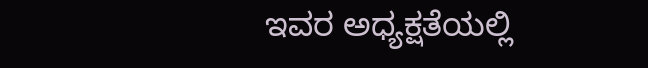ಇವರ ಅಧ್ಯಕ್ಷತೆಯಲ್ಲಿ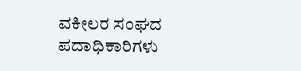ವಕೀಲರ ಸಂಘದ ಪದಾಧಿಕಾರಿಗಳು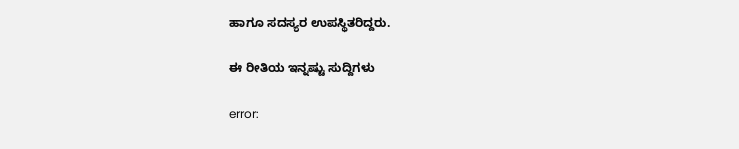ಹಾಗೂ ಸದಸ್ಯರ ಉಪಸ್ಥಿತರಿದ್ದರು.

ಈ ರೀತಿಯ ಇನ್ನಷ್ಟು ಸುದ್ದಿಗಳು

error: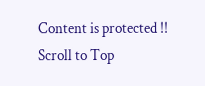Content is protected !!
Scroll to Top